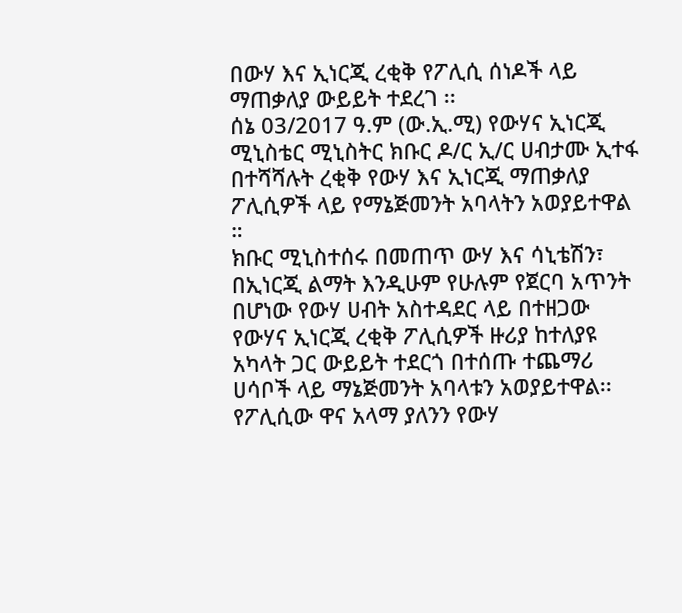በውሃ እና ኢነርጂ ረቂቅ የፖሊሲ ሰነዶች ላይ ማጠቃለያ ውይይት ተደረገ ፡፡
ሰኔ 03/2017 ዓ.ም (ው.ኢ.ሚ) የውሃና ኢነርጂ ሚኒስቴር ሚኒስትር ክቡር ዶ/ር ኢ/ር ሀብታሙ ኢተፋ በተሻሻሉት ረቂቅ የውሃ እና ኢነርጂ ማጠቃለያ ፖሊሲዎች ላይ የማኔጅመንት አባላትን አወያይተዋል ።
ክቡር ሚኒስተሰሩ በመጠጥ ውሃ እና ሳኒቴሽን፣ በኢነርጂ ልማት እንዲሁም የሁሉም የጀርባ አጥንት በሆነው የውሃ ሀብት አስተዳደር ላይ በተዘጋው የውሃና ኢነርጂ ረቂቅ ፖሊሲዎች ዙሪያ ከተለያዩ አካላት ጋር ውይይት ተደርጎ በተሰጡ ተጨማሪ ሀሳቦች ላይ ማኔጅመንት አባላቱን አወያይተዋል፡፡
የፖሊሲው ዋና አላማ ያለንን የውሃ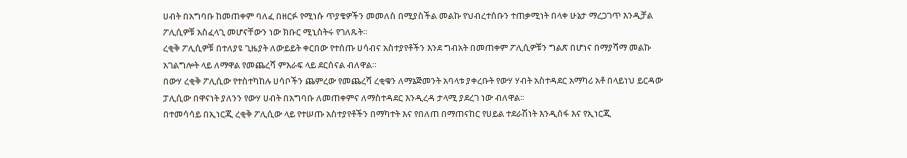ሀብት በአግባቡ ከመጠቀም ባለፈ በዘርፉ የሚነሱ ጥያቄዎችን መመለስ በሚያስችል መልኩ የህብረተሰቡን ተጠቃሚነት በላቀ ሁኔታ ማረጋገጥ እንዲቻል ፖሊሲዎቹ አስፈላጊ መሆናቸውን ነው ክቡር ሚኒስትሩ የገለጹት።
ረቂቅ ፖሊሲዎቹ በተለያዩ ጊዜያት ለውይይት ቀርበው የተሰጡ ሀሳብና አስተያየቶችን እንደ ግብአት በመጠቀም ፖሊሲዎቹን ግልጽ በሆነና በማያሻማ መልኩ አገልግሎት ላይ ለማዋል የመጨረሻ ምእራፍ ላይ ደርሰናል ብለዋል።
በውሃ ረቂቅ ፖሊሲው የተስተካከሉ ሀሳቦችን ጨምረው የመጨረሻ ረቂቁን ለማኔጅመንት አባላቱ ያቀረቡት የውሃ ሃብት አስተዳደር አማካሪ አቶ በላይነህ ይርዳው ፓሊሲው በዋናነት ያለንን የውሃ ሀብት በአግባቡ ለመጠቀምና ለማስተዳደር እንዲረዳ ታላሚ ያደረገ ነው ብለዋል፡፡
በተመሳሳይ በኢነርጂ ረቂቅ ፖሊሲው ላይ የተሠጡ አስተያየቶችን በማካተት እና የበለጠ በማጠናከር የሀይል ተደራሽነት እንዲሰፋ እና የኢነርጂ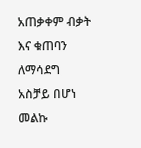አጠቃቀም ብቃት እና ቁጠባን ለማሳደግ አስቻይ በሆነ መልኩ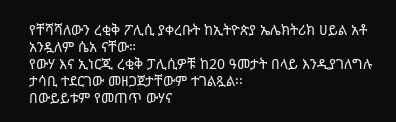የቸሻሻለውን ረቂቅ ፖሊሲ ያቀረቡት ከኢትዮጵያ ኤሌክትሪክ ሀይል አቶ አንዷለም ሴአ ናቸው።
የውሃ እና ኢነርጂ ረቂቅ ፓሊሲዎቹ ከ20 ዓመታት በላይ እንዲያገለግሉ ታሳቢ ተደርገው መዘጋጀታቸውም ተገልጿል፡፡
በውይይቱም የመጠጥ ውሃና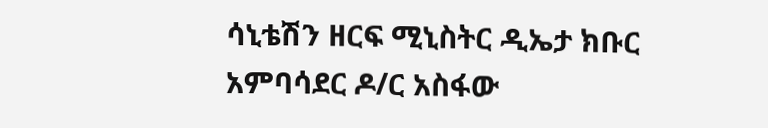ሳኒቴሽን ዘርፍ ሚኒስትር ዲኤታ ክቡር አምባሳደር ዶ/ር አስፋው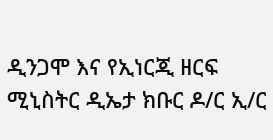ዲንጋሞ እና የኢነርጂ ዘርፍ ሚኒስትር ዲኤታ ክቡር ዶ/ር ኢ/ር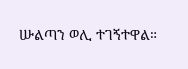ሡልጣን ወሊ ተገኝተዋል።